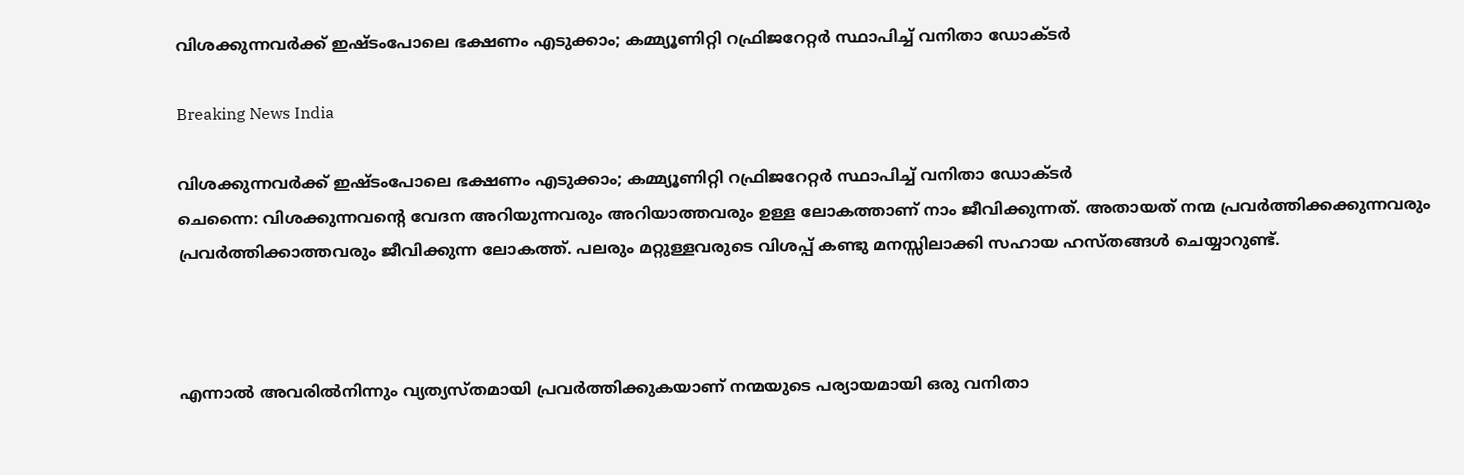വിശക്കുന്നവര്‍ക്ക് ഇഷ്ടംപോലെ ഭക്ഷണം എടുക്കാം; കമ്മ്യൂണിറ്റി റഫ്രിജറേറ്റര്‍ സ്ഥാപിച്ച് വനിതാ ഡോക്ടര്‍

Breaking News India

വിശക്കുന്നവര്‍ക്ക് ഇഷ്ടംപോലെ ഭക്ഷണം എടുക്കാം; കമ്മ്യൂണിറ്റി റഫ്രിജറേറ്റര്‍ സ്ഥാപിച്ച് വനിതാ ഡോക്ടര്‍
ചെന്നൈ: വിശക്കുന്നവന്റെ വേദന അറിയുന്നവരും അറിയാത്തവരും ഉള്ള ലോകത്താണ് നാം ജീവിക്കുന്നത്. അതായത് നന്മ പ്രവര്‍ത്തിക്കക്കുന്നവരും പ്രവര്‍ത്തിക്കാത്തവരും ജീവിക്കുന്ന ലോകത്ത്. പലരും മറ്റുള്ളവരുടെ വിശപ്പ് കണ്ടു മനസ്സിലാക്കി സഹായ ഹസ്തങ്ങള്‍ ചെയ്യാറുണ്ട്.



എന്നാല്‍ അവരില്‍നിന്നും വ്യത്യസ്തമായി പ്രവര്‍ത്തിക്കുകയാണ് നന്മയുടെ പര്യായമായി ഒരു വനിതാ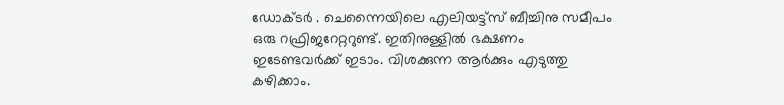ഡോക്ടര്‍ ‍. ചെന്നൈയിലെ എലിയട്ട്സ് ബീച്ചിനു സമീപം ഒരു റഫ്രിജറേറ്ററുണ്ട്. ഇതിനുള്ളില്‍ ഭക്ഷണം ഇടേണ്ടവര്‍ക്ക് ഇടാം. വിശക്കുന്ന ആര്‍ക്കും എടുത്തു കഴിക്കാം.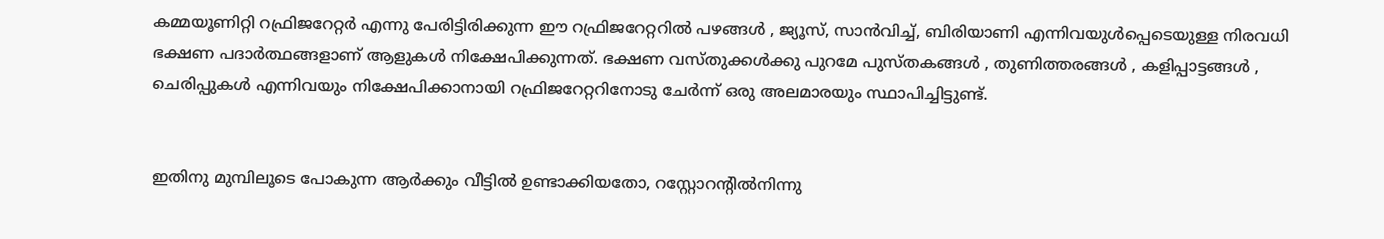കമ്മയൂണിറ്റി റഫ്രിജറേറ്റര്‍ എന്നു പേരിട്ടിരിക്കുന്ന ഈ റഫ്രിജറേറ്ററില്‍ പഴങ്ങള്‍ ‍, ജ്യൂസ്, സാന്‍വിച്ച്, ബിരിയാണി എന്നിവയുള്‍പ്പെടെയുള്ള നിരവധി ഭക്ഷണ പദാര്‍ത്ഥങ്ങളാണ് ആളുകള്‍ നിക്ഷേപിക്കുന്നത്. ഭക്ഷണ വസ്തുക്കള്‍ക്കു പുറമേ പുസ്തകങ്ങള്‍ ‍, തുണിത്തരങ്ങള്‍ ‍, കളിപ്പാട്ടങ്ങള്‍ ‍, ചെരിപ്പുകള്‍ എന്നിവയും നിക്ഷേപിക്കാനായി റഫ്രിജറേറ്ററിനോടു ചേര്‍ന്ന് ഒരു അലമാരയും സ്ഥാപിച്ചിട്ടുണ്ട്.


ഇതിനു മുമ്പിലൂടെ പോകുന്ന ആര്‍ക്കും വീട്ടില്‍ ഉണ്ടാക്കിയതോ, റസ്റ്റോറന്റില്‍നിന്നു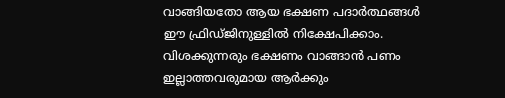വാങ്ങിയതോ ആയ ഭക്ഷണ പദാര്‍ത്ഥങ്ങള്‍ ഈ ഫ്രിഡ്ജിനുള്ളില്‍ നിക്ഷേപിക്കാം. വിശക്കുന്നരും ഭക്ഷണം വാങ്ങാന്‍ പണം ഇല്ലാത്തവരുമായ ആര്‍ക്കും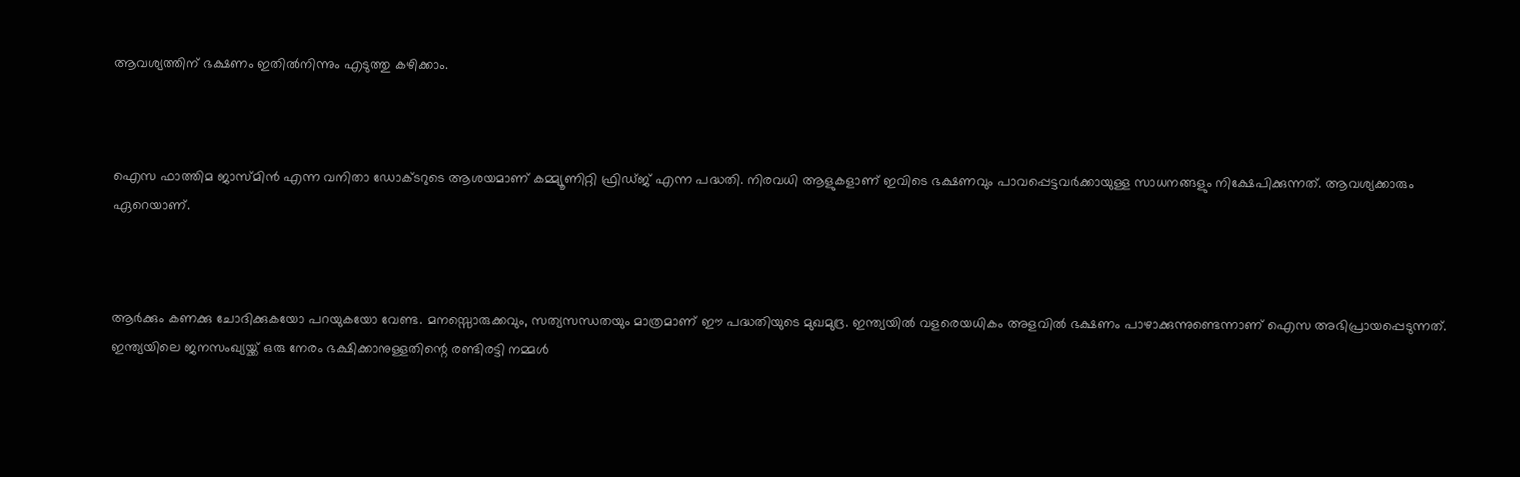ആവശ്യത്തിന് ഭക്ഷണം ഇതില്‍നിന്നും എടുത്തു കഴിക്കാം.



ഐസ ഫാത്തിമ ജാസ്മിന്‍ എന്ന വനിതാ ഡോക്ടറുടെ ആശയമാണ് കമ്മ്യൂണിറ്റി ഫ്രിഡ്ജ് എന്ന പദ്ധതി. നിരവധി ആളുകളാണ് ഇവിടെ ഭക്ഷണവും പാവപ്പെട്ടവര്‍ക്കായുള്ള സാധനങ്ങളും നിക്ഷേപിക്കുന്നത്. ആവശ്യക്കാരും ഏറെയാണ്.



ആര്‍ക്കും കണക്കു ചോദിക്കുകയോ പറയുകയോ വേണ്ട. മനസ്സൊരുക്കവും, സത്യസന്ധതയും മാത്രമാണ് ഈ പദ്ധതിയുടെ മുഖമുദ്ര. ഇന്ത്യയില്‍ വളരെയധികം അളവില്‍ ഭക്ഷണം പാഴാക്കുന്നുണ്ടെന്നാണ് ഐസ അഭിപ്രായപ്പെടുന്നത്. ഇന്ത്യയിലെ ജനസംഖ്യയ്ക്ക് ഒരു നേരം ഭക്ഷിക്കാനുള്ളതിന്റെ രണ്ടിരട്ടി നമ്മള്‍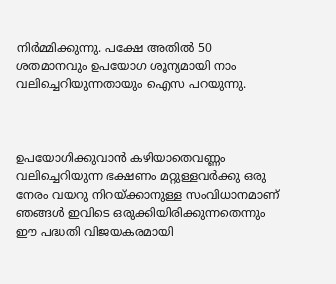നിര്‍മ്മിക്കുന്നു. പക്ഷേ അതില്‍ 50 ശതമാനവും ഉപയോഗ ശൂന്യമായി നാം വലിച്ചെറിയുന്നതായും ഐസ പറയുന്നു.



ഉപയോഗിക്കുവാന്‍ കഴിയാതെവണ്ണം വലിച്ചെറിയുന്ന ഭക്ഷണം മറ്റുള്ളവര്‍ക്കു ഒരു നേരം വയറു നിറയ്ക്കാനുള്ള സംവിധാനമാണ് ഞങ്ങള്‍ ഇവിടെ ഒരുക്കിയിരിക്കുന്നതെന്നും ഈ പദ്ധതി വിജയകരമായി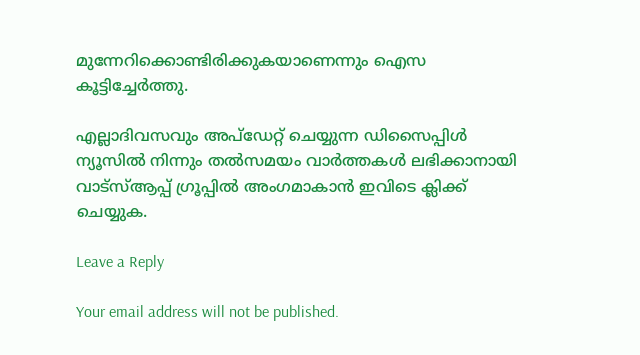മുന്നേറിക്കൊണ്ടിരിക്കുകയാണെന്നും ഐസ കൂട്ടിച്ചേര്‍ത്തു.

എല്ലാദിവസവും അപ്ഡേറ്റ് ചെയ്യുന്ന ഡിസൈപ്പിൾ ന്യൂസിൽ നിന്നും തൽസമയം വാർത്തകൾ ലഭിക്കാനായി വാട്സ്ആപ്പ് ഗ്രൂപ്പിൽ അംഗമാകാൻ ഇവിടെ ക്ലിക്ക് ചെയ്യുക.

Leave a Reply

Your email address will not be published.